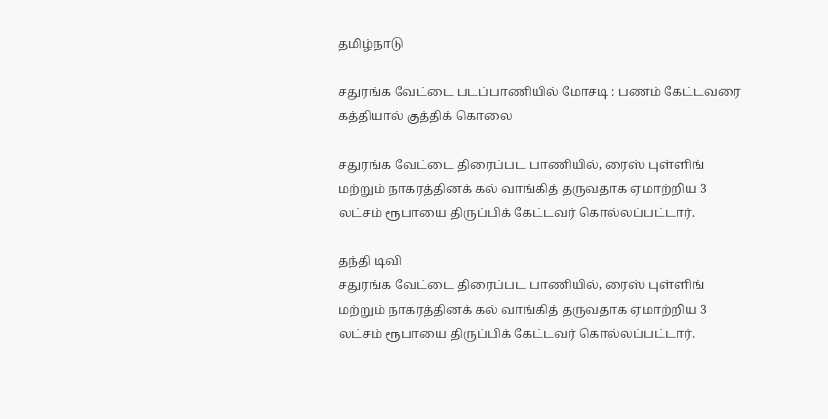தமிழ்நாடு

சதுரங்க வேட்டை படப்பாணியில் மோசடி : பணம் கேட்டவரை கத்தியால் குத்திக் கொலை

சதுரங்க வேட்டை திரைப்பட பாணியில், ரைஸ் புள்ளிங் மற்றும் நாகரத்தினக் கல் வாங்கித் தருவதாக ஏமாற்றிய 3 லட்சம் ரூபாயை திருப்பிக் கேட்டவர் கொல்லப்பட்டார்.

தந்தி டிவி
சதுரங்க வேட்டை திரைப்பட பாணியில், ரைஸ் புள்ளிங் மற்றும் நாகரத்தினக் கல் வாங்கித் தருவதாக ஏமாற்றிய 3 லட்சம் ரூபாயை திருப்பிக் கேட்டவர் கொல்லப்பட்டார்.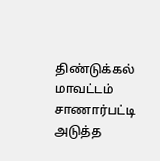திண்டுக்கல் மாவட்டம் சாணார்பட்டி அடுத்த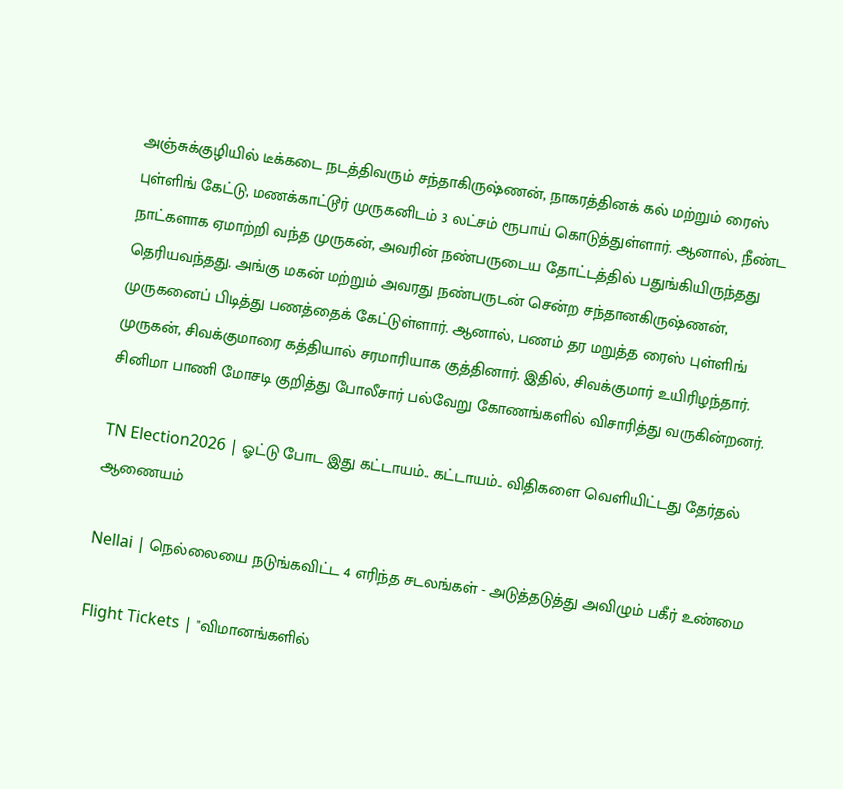அஞ்சுக்குழியில் டீக்கடை நடத்திவரும் சந்தாகிருஷ்ணன், நாகரத்தினக் கல் மற்றும் ரைஸ் புள்ளிங் கேட்டு, மணக்காட்டூர் முருகனிடம் 3 லட்சம் ரூபாய் கொடுத்துள்ளார். ஆனால், நீண்ட நாட்களாக ஏமாற்றி வந்த முருகன், அவரின் நண்பருடைய தோட்டத்தில் பதுங்கியிருந்தது தெரியவந்தது. அங்கு மகன் மற்றும் அவரது நண்பருடன் சென்ற சந்தானகிருஷ்ணன், முருகனைப் பிடித்து பணத்தைக் கேட்டுள்ளார். ஆனால், பணம் தர மறுத்த ரைஸ் புள்ளிங் முருகன், சிவக்குமாரை கத்தியால் சரமாரியாக குத்தினார். இதில், சிவக்குமார் உயிரிழந்தார். சினிமா பாணி மோசடி குறித்து போலீசார் பல்வேறு கோணங்களில் விசாரித்து வருகின்றனர்.

TN Election2026 | ஓட்டு போட இது கட்டாயம்.. கட்டாயம்.. விதிகளை வெளியிட்டது தேர்தல் ஆணையம்

Nellai | நெல்லையை நடுங்கவிட்ட 4 எரிந்த சடலங்கள் - அடுத்தடுத்து அவிழும் பகீர் உண்மை

Flight Tickets | "விமானங்களில்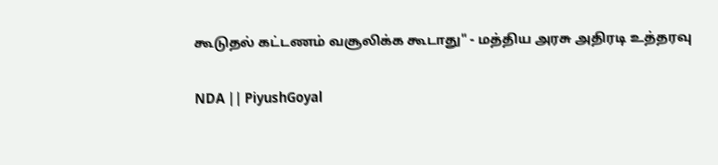கூடுதல் கட்டணம் வசூலிக்க கூடாது" - மத்திய அரசு அதிரடி உத்தரவு

NDA || PiyushGoyal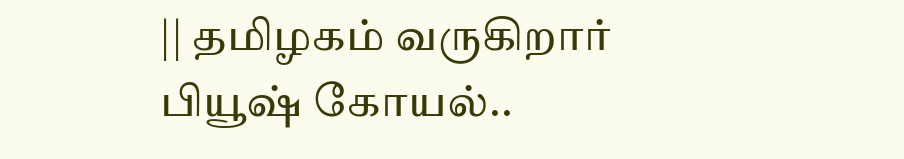|| தமிழகம் வருகிறார் பியூஷ் கோயல்..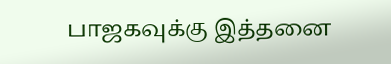பாஜகவுக்கு இத்தனை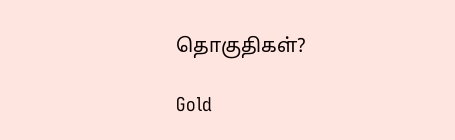தொகுதிகள்?

Gold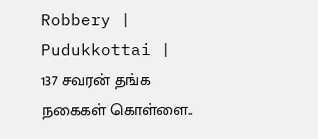Robbery | Pudukkottai | 137 சவரன் தங்க நகைகள் கொள்ளை..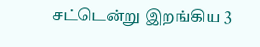சட்டென்று இறங்கிய 3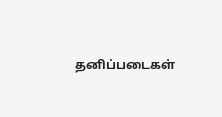தனிப்படைகள்